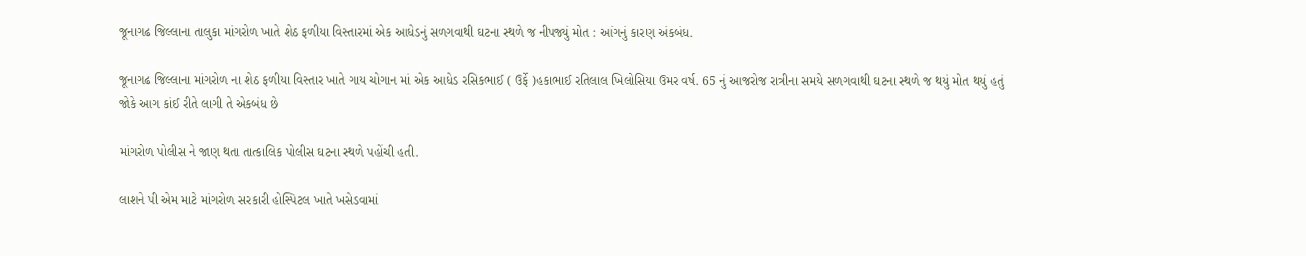જૂનાગઢ જિલ્લાના તાલુકા માંગરોળ ખાતે શેઠ ફળીયા વિસ્તારમાં એક આધેડનું સળગવાથી ઘટના સ્થળે જ નીપજ્યું મોત : આંગનું કારણ અંકબંધ.

જૂનાગઢ જિલ્લાના માંગરોળ ના શેઠ ફળીયા વિસ્તાર ખાતે ગાય ચોગાન માં એક આધેડ રસિકભાઈ ( ઉર્ફે )હકાભાઈ રતિલાલ ખિલોસિયા ઉમર વર્ષ. 65 નું આજરોજ રાત્રીના સમયે સળગવાથી ઘટના સ્થળે જ થયું મોત થયું હતું
જોકે આગ કાંઈ રીતે લાગી તે એકબંધ છે

માંગરોળ પોલીસ ને જાણ થતા તાત્કાલિક પોલીસ ઘટના સ્થળે પહોંચી હતી.

લાશને પી એમ માટે માંગરોળ સરકારી હોસ્પિટલ ખાતે ખસેડવામાં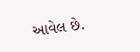આવેલ છે.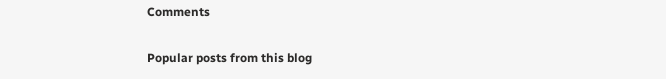Comments

Popular posts from this blog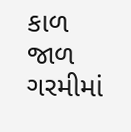કાળ જાળ ગરમીમાં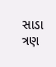સાડા ત્રણ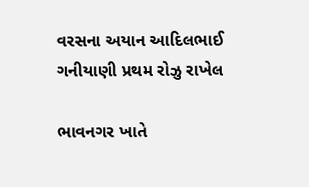વરસના અયાન આદિલભાઈ ગનીયાણી પ્રથમ રોઝુ રાખેલ

ભાવનગર ખાતે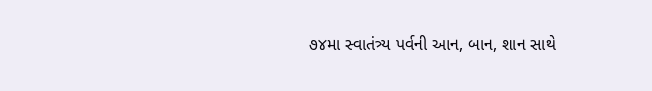૭૪મા સ્વાતંત્ર્ય પર્વની આન, બાન, શાન સાથે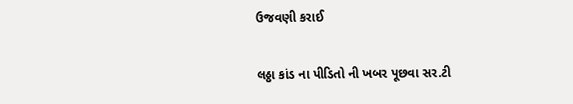ઉજવણી કરાઈ

લઠ્ઠા કાંડ ના પીડિતો ની ખબર પૂછવા સર.ટી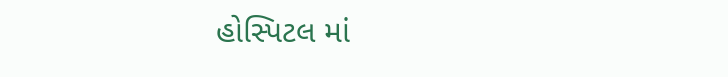હોસ્પિટલ માં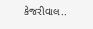કેજરીવાલ..